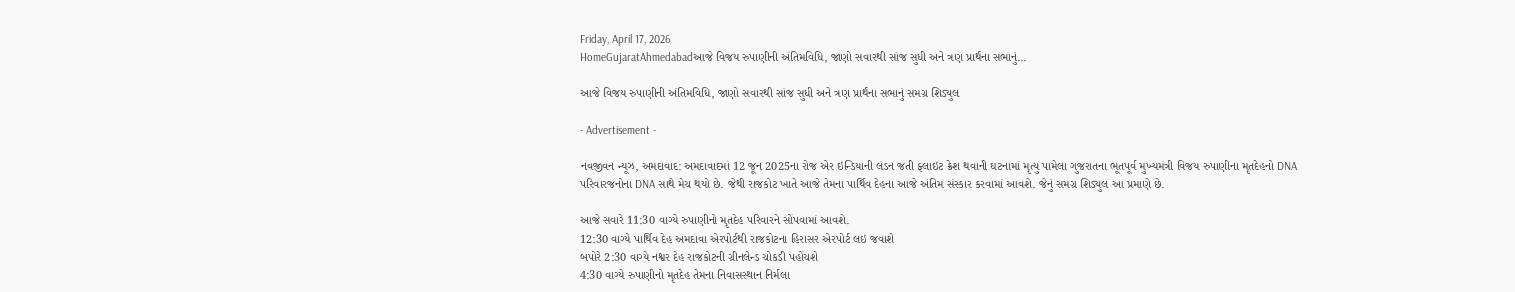Friday, April 17, 2026
HomeGujaratAhmedabadઆજે વિજય રુપાણીની અંતિમવિધિ, જાણો સવારથી સાંજ સુધી અને ત્રણ પ્રાર્થના સભાનું...

આજે વિજય રુપાણીની અંતિમવિધિ, જાણો સવારથી સાંજ સુધી અને ત્રણ પ્રાર્થના સભાનું સમગ્ર શિડ્યુલ

- Advertisement -

નવજીવન ન્યૂઝ, અમદાવાદ: અમદાવાદમાં 12 જૂન 2025ના રોજ એર ઇન્ડિયાની લંડન જતી ફ્લાઇટ ક્રેશ થવાની ઘટનામાં મૃત્યુ પામેલા ગુજરાતના ભૂતપૂર્વ મુખ્યમંત્રી વિજય રુપાણીના મૃતદેહનો DNA પરિવારજનોના DNA સાથે મેચ થયો છે. જેથી રાજકોટ ખાતે આજે તેમના પાર્થિવ દેહના આજે અંતિમ સંસ્કાર કરવામાં આવશે. જેનું સમગ્ર શિડ્યુલ આ પ્રમાણે છે.

આજે સવારે 11:30 વાગ્યે રુપાણીનો મૃતદેહ પરિવારને સોંપવામાં આવશે.
12:30 વાગ્યે પાર્થિવ દેહ અમદાવા એરપોર્ટથી રાજકોટના હિરાસર એરપોર્ટ લઇ જવાશે
બપોરે 2:30 વાગ્યે નશ્વર દેહ રાજકોટની ગ્રીનલેન્ડ ચોકડી પહોંચશે
4:30 વાગ્યે રુપાણીનો મૃતદેહ તેમના નિવાસસ્થાન નિર્મલા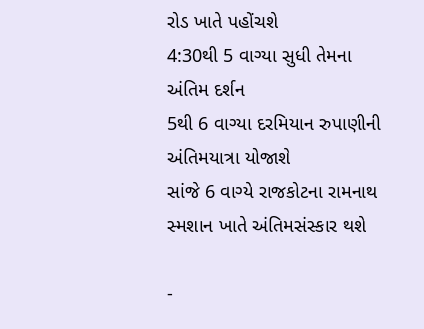રોડ ખાતે પહોંચશે
4:30થી 5 વાગ્યા સુધી તેમના અંતિમ દર્શન
5થી 6 વાગ્યા દરમિયાન રુપાણીની અંતિમયાત્રા યોજાશે
સાંજે 6 વાગ્યે રાજકોટના રામનાથ સ્મશાન ખાતે અંતિમસંસ્કાર થશે

-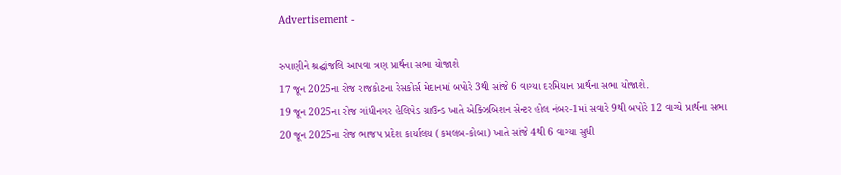Advertisement -

રુપાણીને શ્રદ્ઘાંજલિ આપવા ત્રણ પ્રાર્થના સભા યોજાશે
17 જૂન 2025ના રોજ રાજકોટના રેસકોર્સ મેદાનમાં બપોરે 3થી સાંજે 6 વાગ્યા દરમિયાન પ્રાર્થના સભા યોજાશે.
19 જૂન 2025ના રોજ ગાંધીનગર હેલિપેડ ગ્રાઉન્ડ ખાતે એક્ઝિબિશન સેન્ટર હોલ નંબર-1માં સવારે 9થી બપોરે 12 વાગ્યે પ્રાર્થના સભા
20 જૂન 2025ના રોજ ભાજપ પ્રદેશ કાર્યાલય (કમલબ-કોબા) ખાતે સાંજે 4થી 6 વાગ્યા સુધી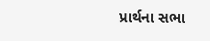પ્રાર્થના સભા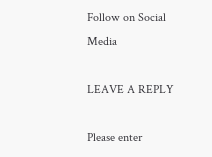Follow on Social Media

LEAVE A REPLY

Please enter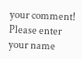your comment!
Please enter your name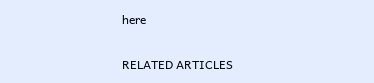here

RELATED ARTICLES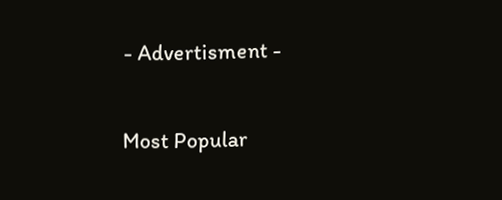- Advertisment -

Most Popular